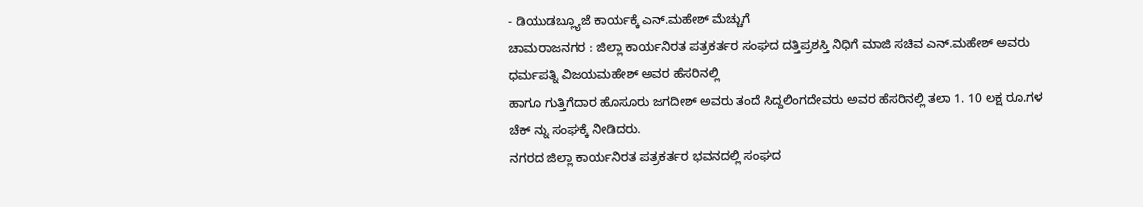- ಡಿಯುಡಬ್ಲ್ಯೂಜೆ ಕಾರ್ಯಕ್ಕೆ ಎನ್.ಮಹೇಶ್ ಮೆಚ್ಚುಗೆ
ಚಾಮರಾಜನಗರ : ಜಿಲ್ಲಾ ಕಾರ್ಯನಿರತ ಪತ್ರಕರ್ತರ ಸಂಘದ ದತ್ತಿಪ್ರಶಸ್ತಿ ನಿಧಿಗೆ ಮಾಜಿ ಸಚಿವ ಎನ್.ಮಹೇಶ್ ಅವರು ಧರ್ಮಪತ್ನಿ ವಿಜಯಮಹೇಶ್ ಅವರ ಹೆಸರಿನಲ್ಲಿ
ಹಾಗೂ ಗುತ್ತಿಗೆದಾರ ಹೊಸೂರು ಜಗದೀಶ್ ಅವರು ತಂದೆ ಸಿದ್ದಲಿಂಗದೇವರು ಅವರ ಹೆಸರಿನಲ್ಲಿ ತಲಾ 1. 10 ಲಕ್ಷ ರೂ.ಗಳ ಚೆಕ್ ನ್ನು ಸಂಘಕ್ಕೆ ನೀಡಿದರು.
ನಗರದ ಜಿಲ್ಲಾ ಕಾರ್ಯನಿರತ ಪತ್ರಕರ್ತರ ಭವನದಲ್ಲಿ ಸಂಘದ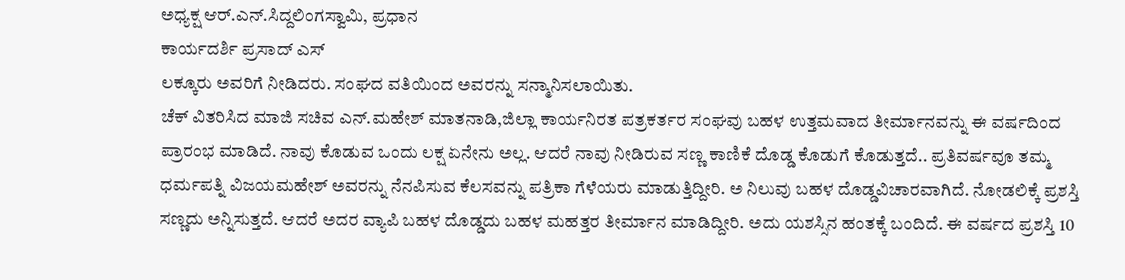ಅಧ್ಯಕ್ಷ ಆರ್.ಎನ್.ಸಿದ್ದಲಿಂಗಸ್ವಾಮಿ, ಪ್ರಧಾನ
ಕಾರ್ಯದರ್ಶಿ ಪ್ರಸಾದ್ ಎಸ್
ಲಕ್ಕೂರು ಅವರಿಗೆ ನೀಡಿದರು. ಸಂಘದ ವತಿಯಿಂದ ಅವರನ್ನು ಸನ್ಮಾನಿಸಲಾಯಿತು.
ಚೆಕ್ ವಿತರಿಸಿದ ಮಾಜಿ ಸಚಿವ ಎನ್.ಮಹೇಶ್ ಮಾತನಾಡಿ,ಜಿಲ್ಲಾ ಕಾರ್ಯನಿರತ ಪತ್ರಕರ್ತರ ಸಂಘವು ಬಹಳ ಉತ್ತಮವಾದ ತೀರ್ಮಾನವನ್ನು ಈ ವರ್ಷದಿಂದ ಪ್ರಾರಂಭ ಮಾಡಿದೆ. ನಾವು ಕೊಡುವ ಒಂದು ಲಕ್ಷ ಏನೇನು ಅಲ್ಲ. ಆದರೆ ನಾವು ನೀಡಿರುವ ಸಣ್ಣ ಕಾಣಿಕೆ ದೊಡ್ಡ ಕೊಡುಗೆ ಕೊಡುತ್ತದೆ.. ಪ್ರತಿವರ್ಷವೂ ತಮ್ಮ ಧರ್ಮಪತ್ನಿ ವಿಜಯಮಹೇಶ್ ಅವರನ್ನು ನೆನಪಿಸುವ ಕೆಲಸವನ್ನು ಪತ್ರಿಕಾ ಗೆಳೆಯರು ಮಾಡುತ್ತಿದ್ದೀರಿ. ಅ ನಿಲುವು ಬಹಳ ದೊಡ್ಡವಿಚಾರವಾಗಿದೆ. ನೋಡಲಿಕ್ಕೆ ಪ್ರಶಸ್ತಿ ಸಣ್ಣದು ಅನ್ನಿಸುತ್ತದೆ. ಆದರೆ ಅದರ ವ್ಯಾಪಿ ಬಹಳ ದೊಡ್ಡದು ಬಹಳ ಮಹತ್ತರ ತೀರ್ಮಾನ ಮಾಡಿದ್ದೀರಿ. ಅದು ಯಶಸ್ಸಿನ ಹಂತಕ್ಕೆ ಬಂದಿದೆ. ಈ ವರ್ಷದ ಪ್ರಶಸ್ತಿ 10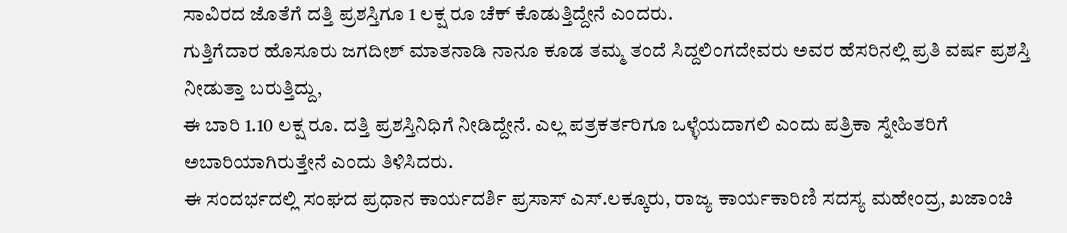ಸಾವಿರದ ಜೊತೆಗೆ ದತ್ತಿ ಪ್ರಶಸ್ತಿಗೂ 1 ಲಕ್ಷ ರೂ ಚೆಕ್ ಕೊಡುತ್ತಿದ್ದೇನೆ ಎಂದರು.
ಗುತ್ತಿಗೆದಾರ ಹೊಸೂರು ಜಗದೀಶ್ ಮಾತನಾಡಿ ನಾನೂ ಕೂಡ ತಮ್ಮ ತಂದೆ ಸಿದ್ದಲಿಂಗದೇವರು ಅವರ ಹೆಸರಿನಲ್ಲಿ ಪ್ರತಿ ವರ್ಷ ಪ್ರಶಸ್ತಿ ನೀಡುತ್ತಾ ಬರುತ್ತಿದ್ದು,
ಈ ಬಾರಿ 1.10 ಲಕ್ಷ ರೂ. ದತ್ತಿ ಪ್ರಶಸ್ತಿನಿಧಿಗೆ ನೀಡಿದ್ದೇನೆ. ಎಲ್ಲ ಪತ್ರಕರ್ತರಿಗೂ ಒಳ್ಳೆಯದಾಗಲಿ ಎಂದು ಪತ್ರಿಕಾ ಸ್ನೇಹಿತರಿಗೆ ಅಬಾರಿಯಾಗಿರುತ್ತೇನೆ ಎಂದು ತಿಳಿಸಿದರು.
ಈ ಸಂದರ್ಭದಲ್ಲಿ ಸಂಘದ ಪ್ರಧಾನ ಕಾರ್ಯದರ್ಶಿ ಪ್ರಸಾಸ್ ಎಸ್.ಲಕ್ಕೂರು, ರಾಜ್ಯ ಕಾರ್ಯಕಾರಿಣಿ ಸದಸ್ಯ ಮಹೇಂದ್ರ, ಖಜಾಂಚಿ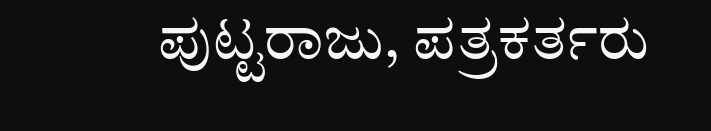ಪುಟ್ಟರಾಜು, ಪತ್ರಕರ್ತರು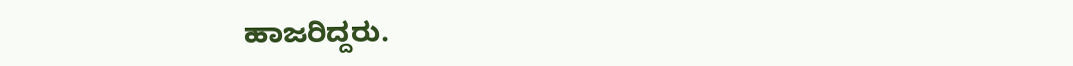ಹಾಜರಿದ್ದರು.